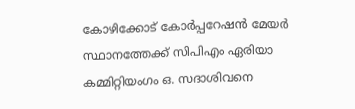കോഴിക്കോട് കോർപ്പറേഷൻ മേയർ സ്ഥാനത്തേക്ക് സിപിഎം ഏരിയാ കമ്മിറ്റിയംഗം ഒ. സദാശിവനെ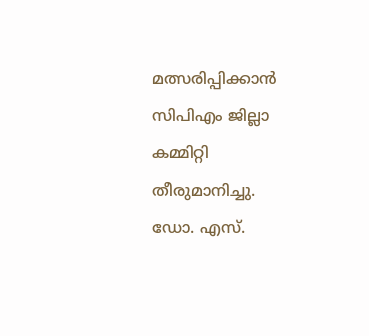മത്സരിപ്പിക്കാൻ സിപിഎം ജില്ലാ കമ്മിറ്റി തീരുമാനിച്ചു. ഡോ. എസ്.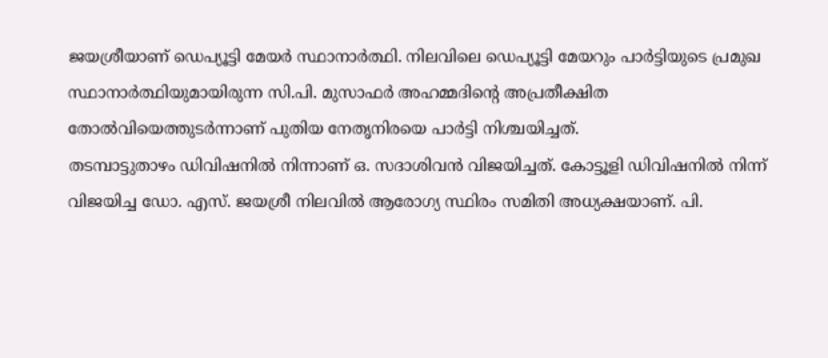ജയശ്രീയാണ് ഡെപ്യൂട്ടി മേയർ സ്ഥാനാർത്ഥി. നിലവിലെ ഡെപ്യൂട്ടി മേയറും പാർട്ടിയുടെ പ്രമുഖ സ്ഥാനാർത്ഥിയുമായിരുന്ന സി.പി. മുസാഫർ അഹമ്മദിന്റെ അപ്രതീക്ഷിത തോൽവിയെത്തുടർന്നാണ് പുതിയ നേതൃനിരയെ പാർട്ടി നിശ്ചയിച്ചത്.
തടമ്പാട്ടുതാഴം ഡിവിഷനിൽ നിന്നാണ് ഒ. സദാശിവൻ വിജയിച്ചത്. കോട്ടൂളി ഡിവിഷനിൽ നിന്ന് വിജയിച്ച ഡോ. എസ്. ജയശ്രീ നിലവിൽ ആരോഗ്യ സ്ഥിരം സമിതി അധ്യക്ഷയാണ്. പി.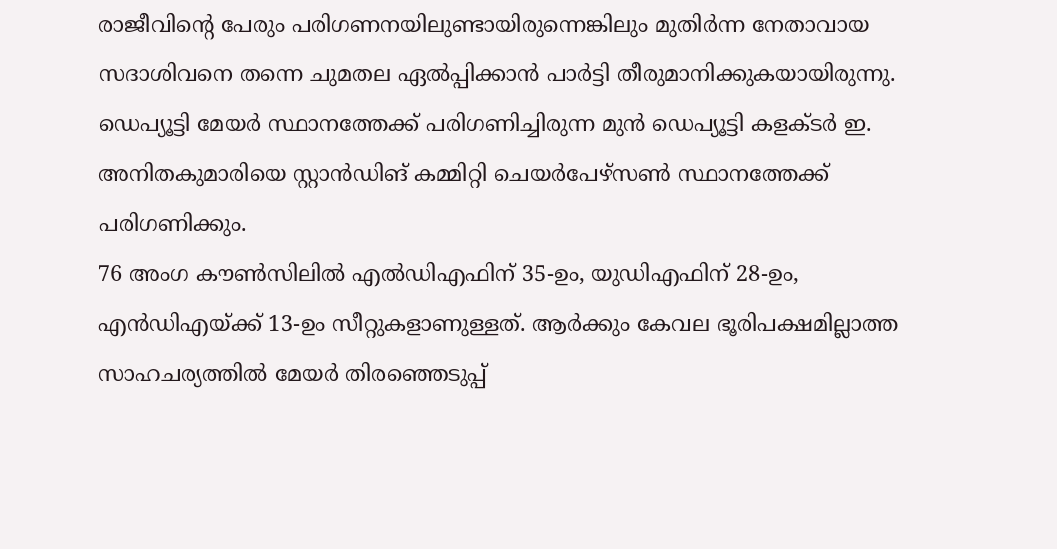രാജീവിന്റെ പേരും പരിഗണനയിലുണ്ടായിരുന്നെങ്കിലും മുതിർന്ന നേതാവായ സദാശിവനെ തന്നെ ചുമതല ഏൽപ്പിക്കാൻ പാർട്ടി തീരുമാനിക്കുകയായിരുന്നു. ഡെപ്യൂട്ടി മേയർ സ്ഥാനത്തേക്ക് പരിഗണിച്ചിരുന്ന മുൻ ഡെപ്യൂട്ടി കളക്ടർ ഇ. അനിതകുമാരിയെ സ്റ്റാൻഡിങ് കമ്മിറ്റി ചെയർപേഴ്സൺ സ്ഥാനത്തേക്ക് പരിഗണിക്കും.
76 അംഗ കൗൺസിലിൽ എൽഡിഎഫിന് 35-ഉം, യുഡിഎഫിന് 28-ഉം, എൻഡിഎയ്ക്ക് 13-ഉം സീറ്റുകളാണുള്ളത്. ആർക്കും കേവല ഭൂരിപക്ഷമില്ലാത്ത സാഹചര്യത്തിൽ മേയർ തിരഞ്ഞെടുപ്പ്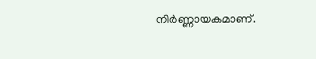നിർണ്ണായകമാണ്.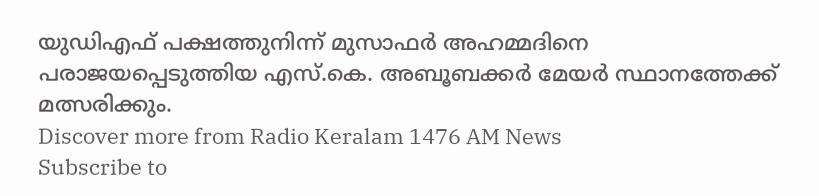യുഡിഎഫ് പക്ഷത്തുനിന്ന് മുസാഫർ അഹമ്മദിനെ പരാജയപ്പെടുത്തിയ എസ്.കെ. അബൂബക്കർ മേയർ സ്ഥാനത്തേക്ക് മത്സരിക്കും.
Discover more from Radio Keralam 1476 AM News
Subscribe to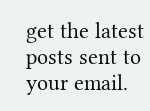get the latest posts sent to your email.